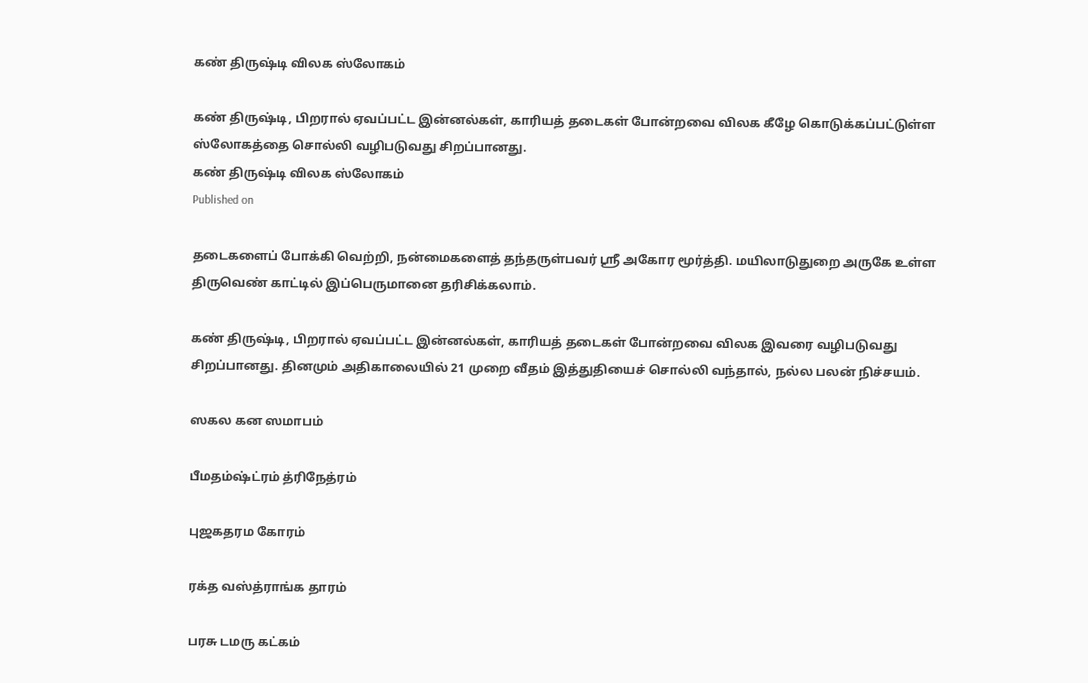கண் திருஷ்டி விலக ஸ்லோகம்

கண் திருஷ்டி, பிறரால் ஏவப்பட்ட இன்னல்கள், காரியத் தடைகள் போன்றவை விலக கீழே கொடுக்கப்பட்டுள்ள ஸ்லோகத்தை சொல்லி வழிபடுவது சிறப்பானது.
கண் திருஷ்டி விலக ஸ்லோகம்
Published on

தடைகளைப் போக்கி வெற்றி, நன்மைகளைத் தந்தருள்பவர் ஸ்ரீ அகோர மூர்த்தி. மயிலாடுதுறை அருகே உள்ள திருவெண் காட்டில் இப்பெருமானை தரிசிக்கலாம்.

கண் திருஷ்டி, பிறரால் ஏவப்பட்ட இன்னல்கள், காரியத் தடைகள் போன்றவை விலக இவரை வழிபடுவது சிறப்பானது. தினமும் அதிகாலையில் 21 முறை வீதம் இத்துதியைச் சொல்லி வந்தால், நல்ல பலன் நிச்சயம்.

ஸகல கன ஸமாபம்

பீமதம்ஷ்ட்ரம் த்ரிநேத்ரம்

புஜகதரம கோரம்

ரக்த வஸ்த்ராங்க தாரம்

பரசு டமரு கட்கம்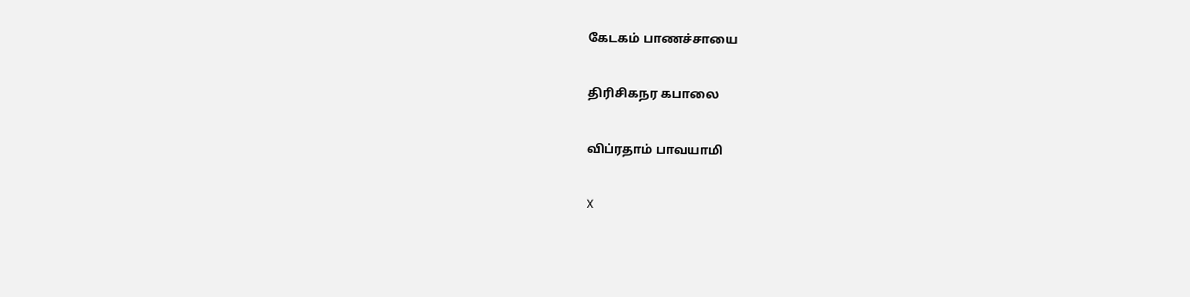கேடகம் பாணச்சாயை

திரிசிகநர கபாலை

விப்ரதாம் பாவயாமி

X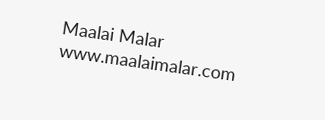Maalai Malar
www.maalaimalar.com